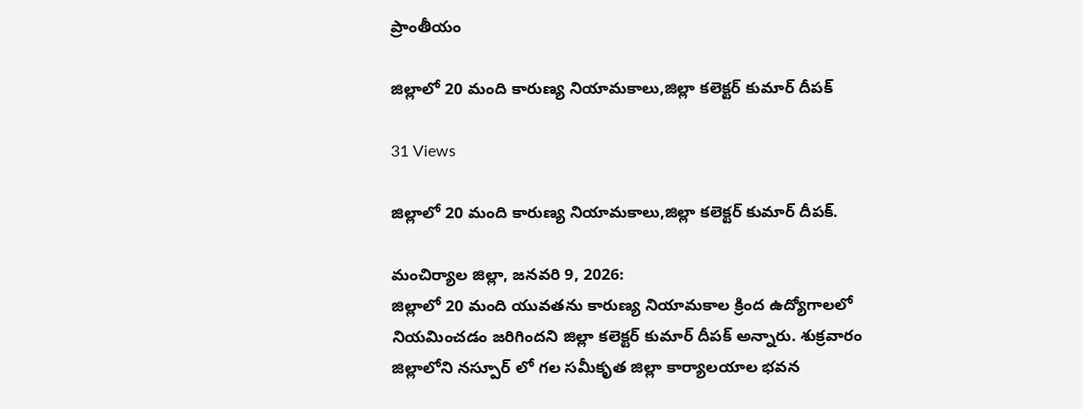ప్రాంతీయం

జిల్లాలో 20 మంది కారుణ్య నియామకాలు,జిల్లా కలెక్టర్ కుమార్ దీపక్

31 Views

జిల్లాలో 20 మంది కారుణ్య నియామకాలు,జిల్లా కలెక్టర్ కుమార్ దీపక్.

మంచిర్యాల జిల్లా, జనవరి 9, 2026:
జిల్లాలో 20 మంది యువతను కారుణ్య నియామకాల క్రింద ఉద్యోగాలలో నియమించడం జరిగిందని జిల్లా కలెక్టర్ కుమార్ దీపక్ అన్నారు. శుక్రవారం జిల్లాలోని నస్పూర్ లో గల సమీకృత జిల్లా కార్యాలయాల భవన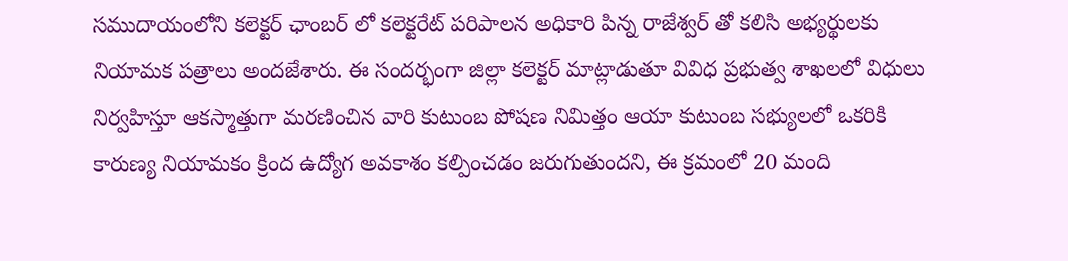సముదాయంలోని కలెక్టర్ ఛాంబర్ లో కలెక్టరేట్ పరిపాలన అధికారి పిన్న రాజేశ్వర్ తో కలిసి అభ్యర్థులకు నియామక పత్రాలు అందజేశారు. ఈ సందర్భంగా జిల్లా కలెక్టర్ మాట్లాడుతూ వివిధ ప్రభుత్వ శాఖలలో విధులు నిర్వహిస్తూ ఆకస్మాత్తుగా మరణించిన వారి కుటుంబ పోషణ నిమిత్తం ఆయా కుటుంబ సభ్యులలో ఒకరికి కారుణ్య నియామకం క్రింద ఉద్యోగ అవకాశం కల్పించడం జరుగుతుందని, ఈ క్రమంలో 20 మంది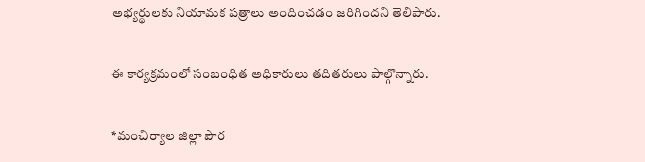అభ్యర్థులకు నియామక పత్రాలు అందించడం జరిగిందని తెలిపారు.

ఈ కార్యక్రమంలో సంబంధిత అధికారులు తదితరులు పాల్గొన్నారు.

*మంచిర్యాల జిల్లా పౌర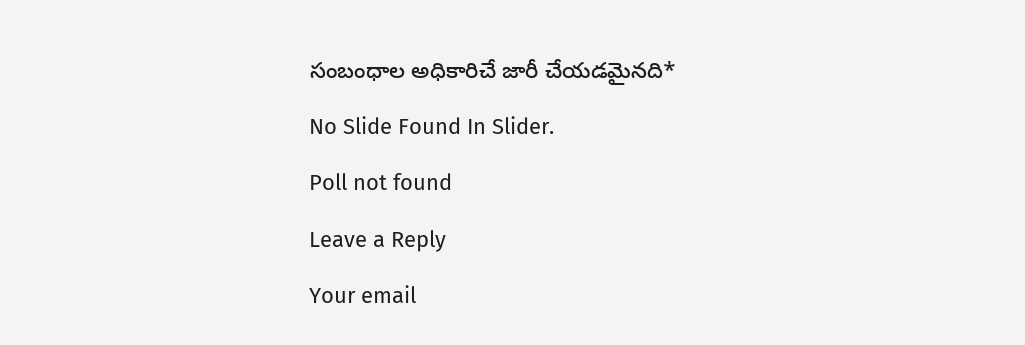సంబంధాల అధికారిచే జారీ చేయడమైనది*

No Slide Found In Slider.

Poll not found

Leave a Reply

Your email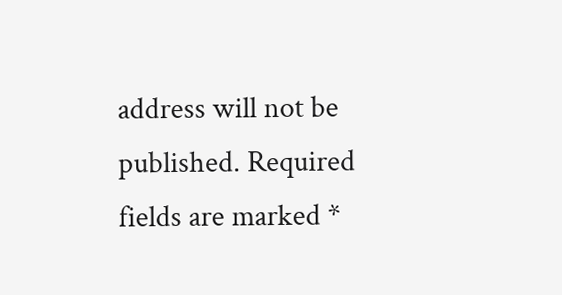address will not be published. Required fields are marked *